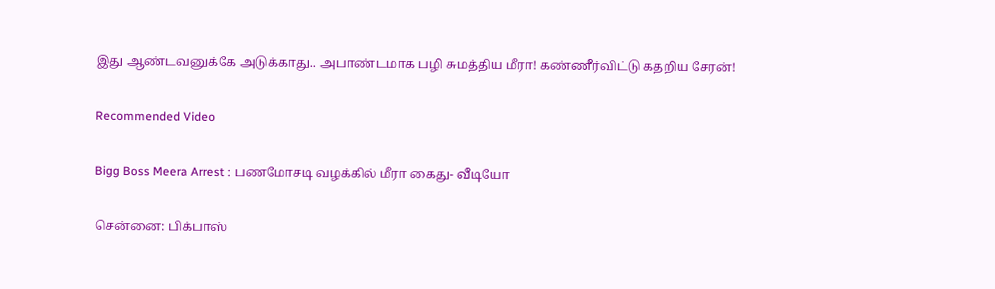இது ஆண்டவனுக்கே அடுக்காது.. அபாண்டமாக பழி சுமத்திய மீரா! கண்ணீர்விட்டு கதறிய சேரன்!

Recommended Video

Bigg Boss Meera Arrest : பணமோசடி வழக்கில் மீரா கைது- வீடியோ

சென்னை: பிக்பாஸ்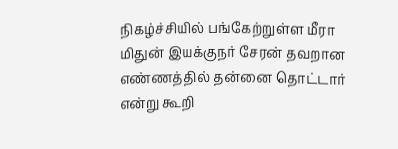நிகழ்ச்சியில் பங்கேற்றுள்ள மீரா மிதுன் இயக்குநர் சேரன் தவறான எண்ணத்தில் தன்னை தொட்டார் என்று கூறி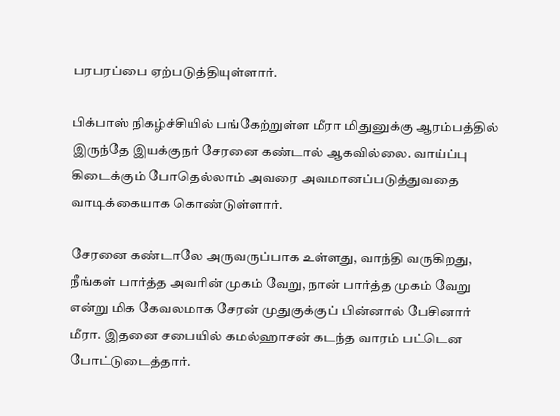பரபரப்பை ஏற்படுத்தியுள்ளார்.

பிக்பாஸ் நிகழ்ச்சியில் பங்கேற்றுள்ள மீரா மிதுனுக்கு ஆரம்பத்தில் இருந்தே இயக்குநர் சேரனை கண்டால் ஆகவில்லை. வாய்ப்பு கிடைக்கும் போதெல்லாம் அவரை அவமானப்படுத்துவதை வாடிக்கையாக கொண்டுள்ளார்.

சேரனை கண்டாலே அருவருப்பாக உள்ளது, வாந்தி வருகிறது, நீங்கள் பார்த்த அவரின் முகம் வேறு, நான் பார்த்த முகம் வேறு என்று மிக கேவலமாக சேரன் முதுகுக்குப் பின்னால் பேசினார் மீரா. இதனை சபையில் கமல்ஹாசன் கடந்த வாரம் பட்டென போட்டுடைத்தார்.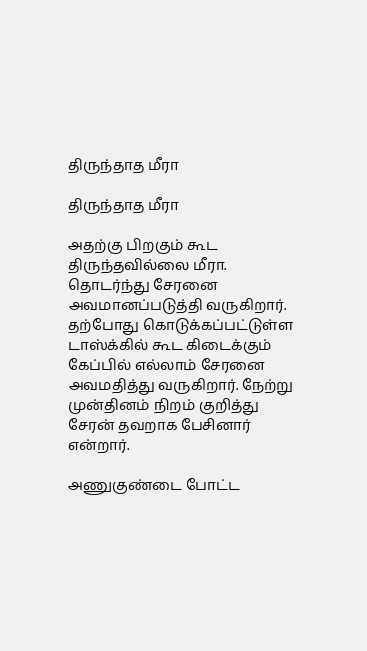திருந்தாத மீரா

திருந்தாத மீரா

அதற்கு பிறகும் கூட திருந்தவில்லை மீரா. தொடர்ந்து சேரனை அவமானப்படுத்தி வருகிறார். தற்போது கொடுக்கப்பட்டுள்ள டாஸ்க்கில் கூட கிடைக்கும் கேப்பில் எல்லாம் சேரனை அவமதித்து வருகிறார். நேற்று முன்தினம் நிறம் குறித்து சேரன் தவறாக பேசினார் என்றார்.

அணுகுண்டை போட்ட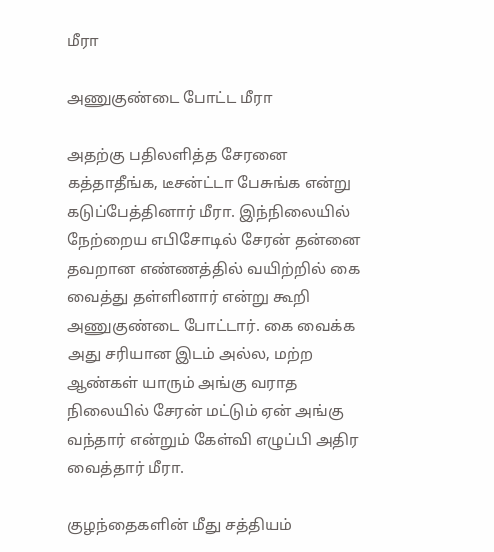மீரா

அணுகுண்டை போட்ட மீரா

அதற்கு பதிலளித்த சேரனை கத்தாதீங்க, டீசன்ட்டா பேசுங்க என்று கடுப்பேத்தினார் மீரா. இந்நிலையில் நேற்றைய எபிசோடில் சேரன் தன்னை தவறான எண்ணத்தில் வயிற்றில் கை வைத்து தள்ளினார் என்று கூறி அணுகுண்டை போட்டார். கை வைக்க அது சரியான இடம் அல்ல, மற்ற ஆண்கள் யாரும் அங்கு வராத நிலையில் சேரன் மட்டும் ஏன் அங்கு வந்தார் என்றும் கேள்வி எழுப்பி அதிர வைத்தார் மீரா.

குழந்தைகளின் மீது சத்தியம்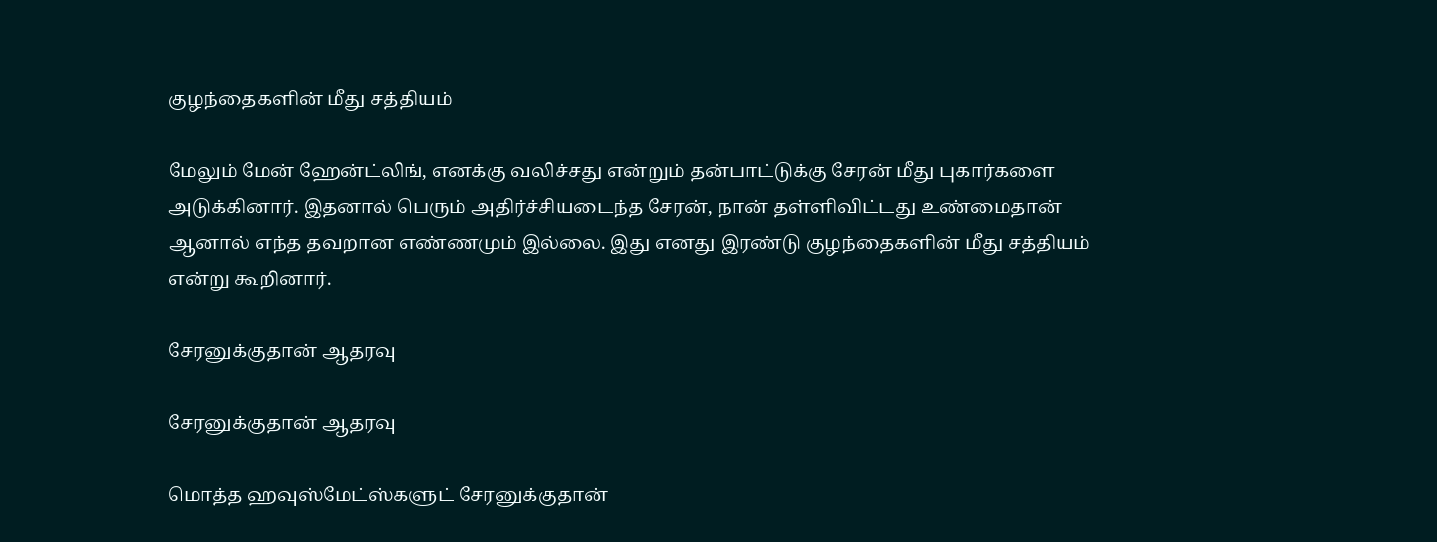குழந்தைகளின் மீது சத்தியம்

மேலும் மேன் ஹேன்ட்லிங், எனக்கு வலிச்சது என்றும் தன்பாட்டுக்கு சேரன் மீது புகார்களை அடுக்கினார். இதனால் பெரும் அதிர்ச்சியடைந்த சேரன், நான் தள்ளிவிட்டது உண்மைதான் ஆனால் எந்த தவறான எண்ணமும் இல்லை. இது எனது இரண்டு குழந்தைகளின் மீது சத்தியம் என்று கூறினார்.

சேரனுக்குதான் ஆதரவு

சேரனுக்குதான் ஆதரவு

மொத்த ஹவுஸ்மேட்ஸ்களுட் சேரனுக்குதான்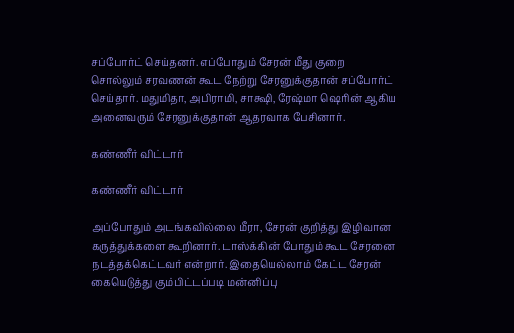சப்போர்ட் செய்தனர். எப்போதும் சேரன் மீது குறை சொல்லும் சரவணன் கூட நேற்று சேரனுக்குதான் சப்போர்ட் செய்தார். மதுமிதா, அபிராமி, சாக்ஷி, ரேஷ்மா ஷெரின் ஆகிய அனைவரும் சேரனுக்குதான் ஆதரவாக பேசினார்.

கண்ணீர் விட்டார்

கண்ணீர் விட்டார்

அப்போதும் அடங்கவில்லை மீரா, சேரன் குறித்து இழிவான கருத்துக்களை கூறினார். டாஸ்க்கின் போதும் கூட சேரனை நடத்தக்கெட்டவர் என்றார். இதையெல்லாம் கேட்ட சேரன் கையெடுத்து கும்பிட்டப்படி மன்னிப்பு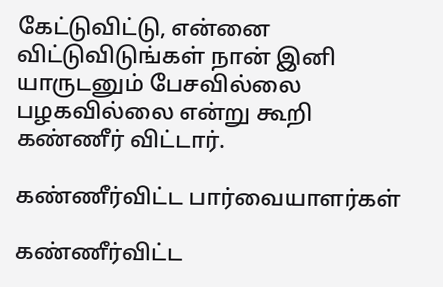கேட்டுவிட்டு, என்னை விட்டுவிடுங்கள் நான் இனி யாருடனும் பேசவில்லை பழகவில்லை என்று கூறி கண்ணீர் விட்டார்.

கண்ணீர்விட்ட பார்வையாளர்கள்

கண்ணீர்விட்ட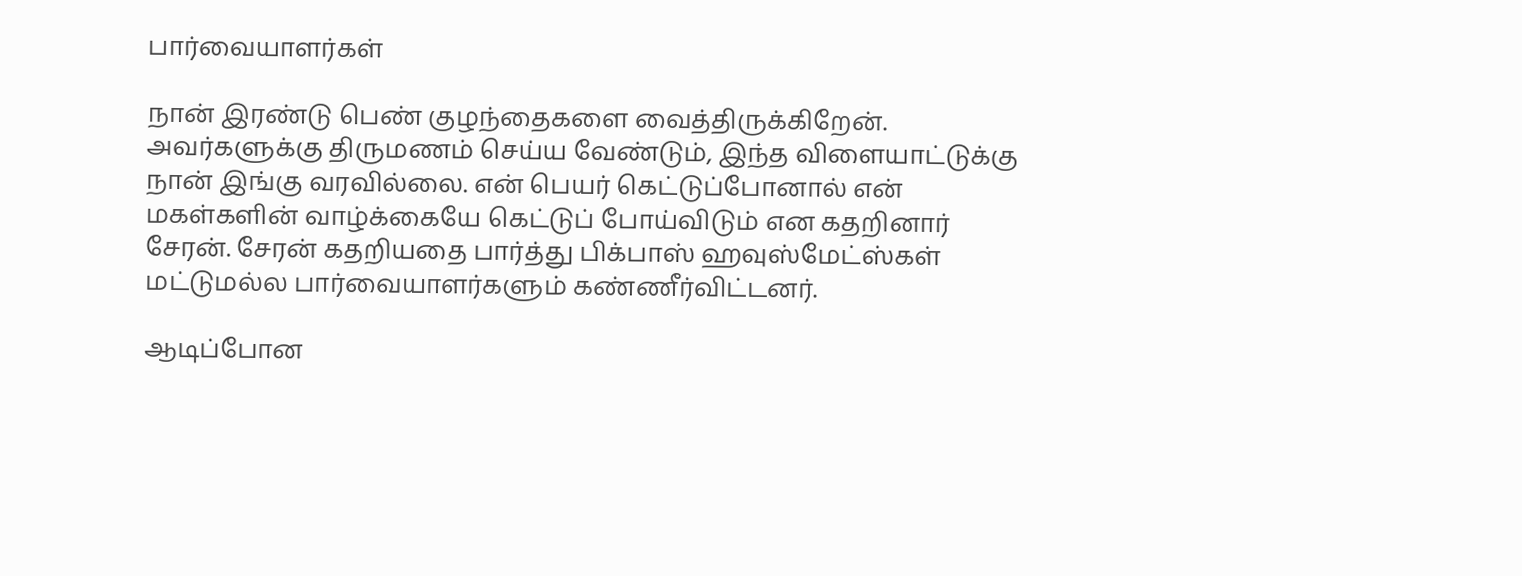பார்வையாளர்கள்

நான் இரண்டு பெண் குழந்தைகளை வைத்திருக்கிறேன். அவர்களுக்கு திருமணம் செய்ய வேண்டும், இந்த விளையாட்டுக்கு நான் இங்கு வரவில்லை. என் பெயர் கெட்டுப்போனால் என் மகள்களின் வாழ்க்கையே கெட்டுப் போய்விடும் என கதறினார் சேரன். சேரன் கதறியதை பார்த்து பிக்பாஸ் ஹவுஸ்மேட்ஸ்கள் மட்டுமல்ல பார்வையாளர்களும் கண்ணீர்விட்டனர்.

ஆடிப்போன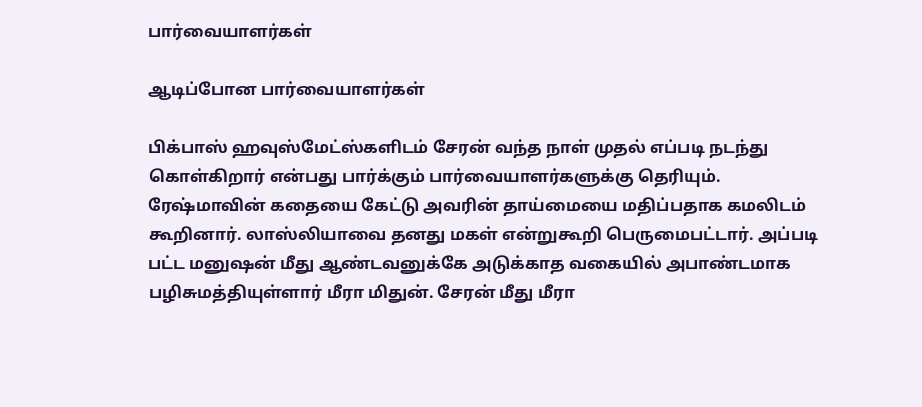பார்வையாளர்கள்

ஆடிப்போன பார்வையாளர்கள்

பிக்பாஸ் ஹவுஸ்மேட்ஸ்களிடம் சேரன் வந்த நாள் முதல் எப்படி நடந்து கொள்கிறார் என்பது பார்க்கும் பார்வையாளர்களுக்கு தெரியும். ரேஷ்மாவின் கதையை கேட்டு அவரின் தாய்மையை மதிப்பதாக கமலிடம் கூறினார். லாஸ்லியாவை தனது மகள் என்றுகூறி பெருமைபட்டார். அப்படி பட்ட மனுஷன் மீது ஆண்டவனுக்கே அடுக்காத வகையில் அபாண்டமாக பழிசுமத்தியுள்ளார் மீரா மிதுன். சேரன் மீது மீரா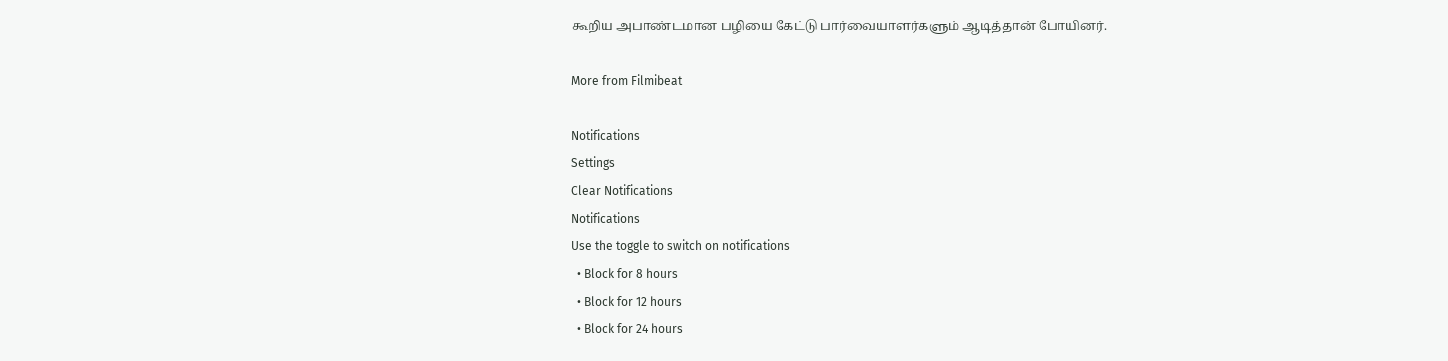கூறிய அபாண்டமான பழியை கேட்டு பார்வையாளர்களும் ஆடித்தான் போயினர்.

More from Filmibeat

Notifications
Settings
Clear Notifications
Notifications
Use the toggle to switch on notifications
  • Block for 8 hours
  • Block for 12 hours
  • Block for 24 hours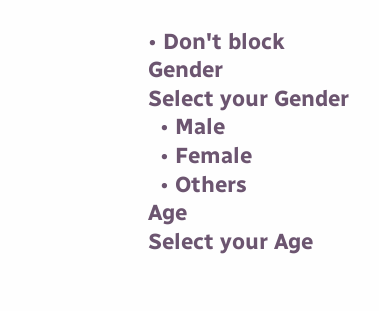• Don't block
Gender
Select your Gender
  • Male
  • Female
  • Others
Age
Select your Age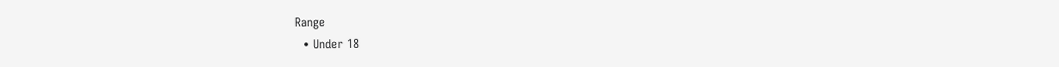Range
  • Under 18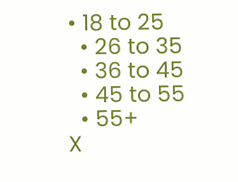• 18 to 25
  • 26 to 35
  • 36 to 45
  • 45 to 55
  • 55+
X